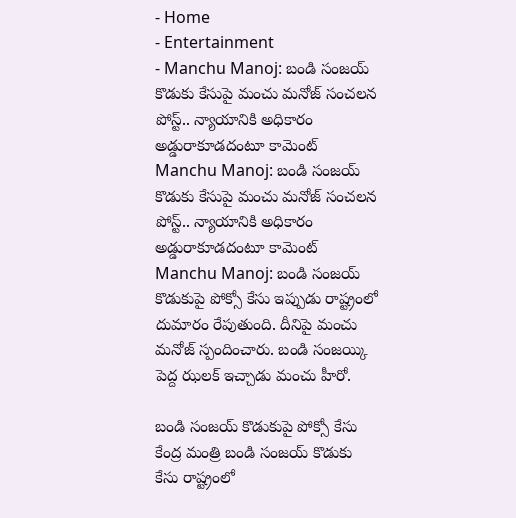- Home
- Entertainment
- Manchu Manoj: బండి సంజయ్ కొడుకు కేసుపై మంచు మనోజ్ సంచలన పోస్ట్.. న్యాయానికి అధికారం అడ్డురాకూడదంటూ కామెంట్
Manchu Manoj: బండి సంజయ్ కొడుకు కేసుపై మంచు మనోజ్ సంచలన పోస్ట్.. న్యాయానికి అధికారం అడ్డురాకూడదంటూ కామెంట్
Manchu Manoj: బండి సంజయ్ కొడుకుపై పోక్సో కేసు ఇప్పుడు రాష్ట్రంలో దుమారం రేపుతుంది. దీనిపై మంచు మనోజ్ స్పందించారు. బండి సంజయ్కి పెద్ద ఝలక్ ఇచ్చాడు మంచు హీరో.

బండి సంజయ్ కొడుకుపై పోక్సో కేసు
కేంద్ర మంత్రి బండి సంజయ్ కొడుకు కేసు రాష్ట్రంలో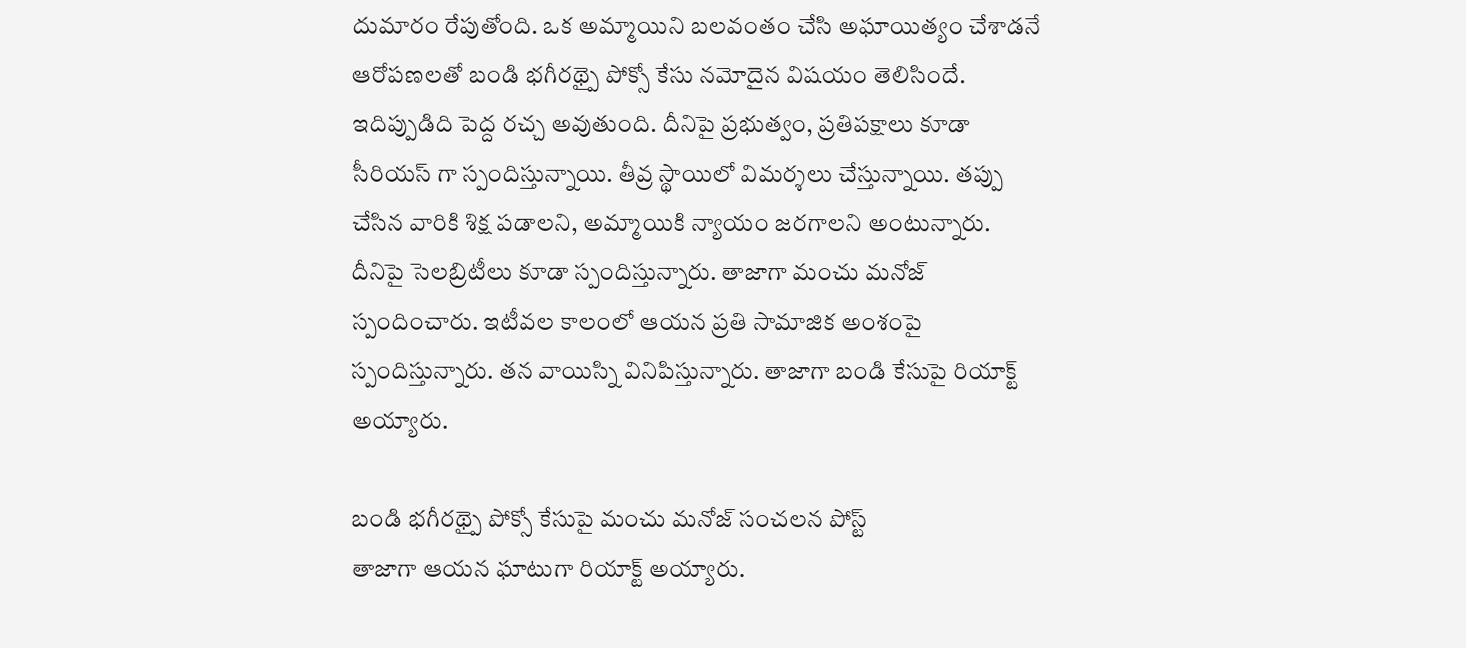దుమారం రేపుతోంది. ఒక అమ్మాయిని బలవంతం చేసి అఘాయిత్యం చేశాడనే ఆరోపణలతో బండి భగీరథ్పై పోక్సో కేసు నమోదైన విషయం తెలిసిందే. ఇదిప్పుడిది పెద్ద రచ్చ అవుతుంది. దీనిపై ప్రభుత్వం, ప్రతిపక్షాలు కూడా సీరియస్ గా స్పందిస్తున్నాయి. తీవ్ర స్థాయిలో విమర్శలు చేస్తున్నాయి. తప్పు చేసిన వారికి శిక్ష పడాలని, అమ్మాయికి న్యాయం జరగాలని అంటున్నారు. దీనిపై సెలబ్రిటీలు కూడా స్పందిస్తున్నారు. తాజాగా మంచు మనోజ్ స్పందించారు. ఇటీవల కాలంలో ఆయన ప్రతి సామాజిక అంశంపై స్పందిస్తున్నారు. తన వాయిస్ని వినిపిస్తున్నారు. తాజాగా బండి కేసుపై రియాక్ట్ అయ్యారు.

బండి భగీరథ్పై పోక్సో కేసుపై మంచు మనోజ్ సంచలన పోస్ట్
తాజాగా ఆయన ఘాటుగా రియాక్ట్ అయ్యారు.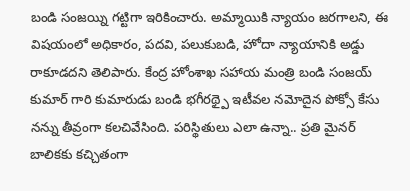బండి సంజయ్ని గట్టిగా ఇరికించారు. అమ్మాయికి న్యాయం జరగాలని, ఈ విషయంలో అధికారం, పదవి, పలుకుబడి, హోదా న్యాయానికి అడ్డు రాకూడదని తెలిపారు. కేంద్ర హోంశాఖ సహాయ మంత్రి బండి సంజయ్ కుమార్ గారి కుమారుడు బండి భగీరథ్పై ఇటీవల నమోదైన పోక్సో కేసు నన్ను తీవ్రంగా కలచివేసింది. పరిస్థితులు ఎలా ఉన్నా.. ప్రతి మైనర్ బాలికకు కచ్చితంగా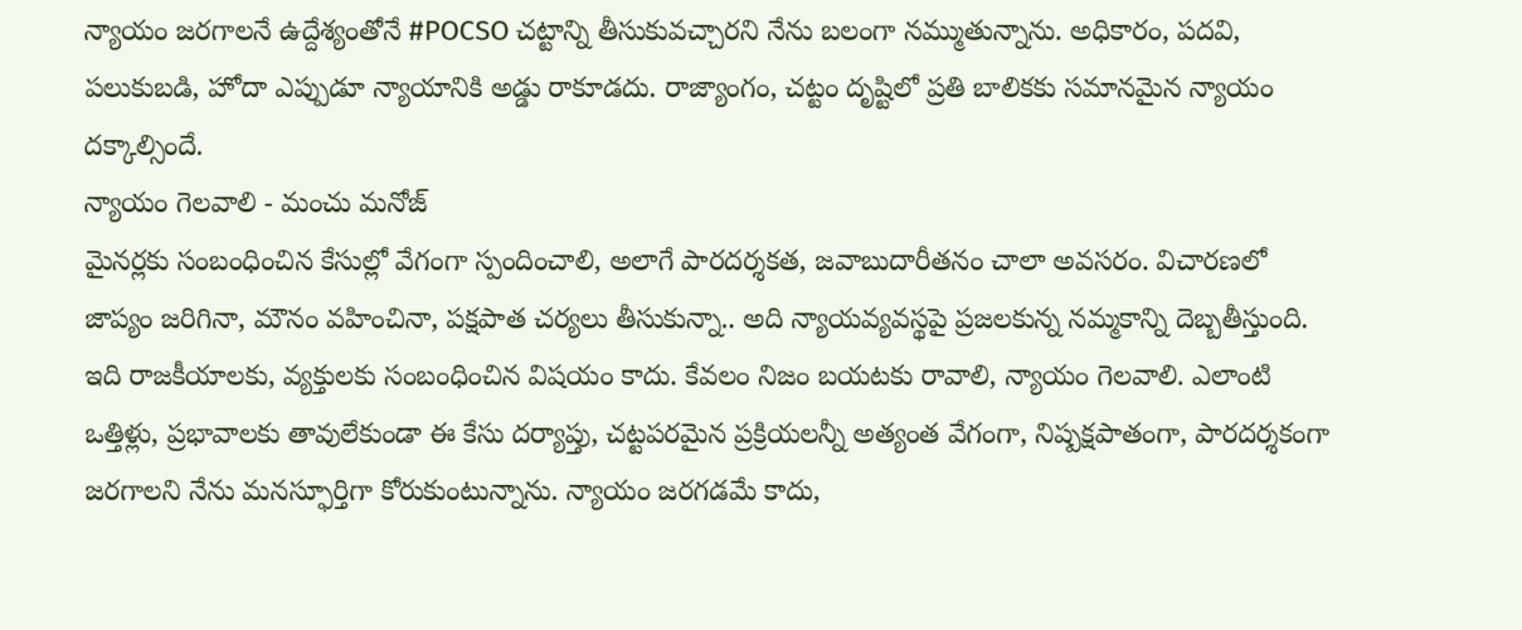న్యాయం జరగాలనే ఉద్దేశ్యంతోనే #POCSO చట్టాన్ని తీసుకువచ్చారని నేను బలంగా నమ్ముతున్నాను. అధికారం, పదవి, పలుకుబడి, హోదా ఎప్పుడూ న్యాయానికి అడ్డు రాకూడదు. రాజ్యాంగం, చట్టం దృష్టిలో ప్రతి బాలికకు సమానమైన న్యాయం దక్కాల్సిందే.
న్యాయం గెలవాలి - మంచు మనోజ్
మైనర్లకు సంబంధించిన కేసుల్లో వేగంగా స్పందించాలి, అలాగే పారదర్శకత, జవాబుదారీతనం చాలా అవసరం. విచారణలో జాప్యం జరిగినా, మౌనం వహించినా, పక్షపాత చర్యలు తీసుకున్నా.. అది న్యాయవ్యవస్థపై ప్రజలకున్న నమ్మకాన్ని దెబ్బతీస్తుంది. ఇది రాజకీయాలకు, వ్యక్తులకు సంబంధించిన విషయం కాదు. కేవలం నిజం బయటకు రావాలి, న్యాయం గెలవాలి. ఎలాంటి ఒత్తిళ్లు, ప్రభావాలకు తావులేకుండా ఈ కేసు దర్యాప్తు, చట్టపరమైన ప్రక్రియలన్నీ అత్యంత వేగంగా, నిష్పక్షపాతంగా, పారదర్శకంగా జరగాలని నేను మనస్ఫూర్తిగా కోరుకుంటున్నాను. న్యాయం జరగడమే కాదు,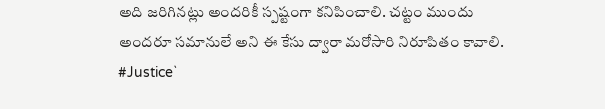అది జరిగినట్లు అందరికీ స్పష్టంగా కనిపించాలి. చట్టం ముందు అందరూ సమానులే అని ఈ కేసు ద్వారా మరోసారి నిరూపితం కావాలి. #Justice`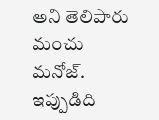అని తెలిపారు మంచు మనోజ్. ఇప్పుడిది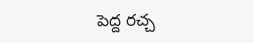పెద్ద రచ్చ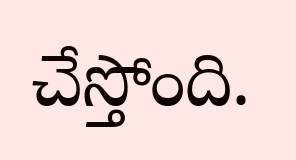చేస్తోంది.